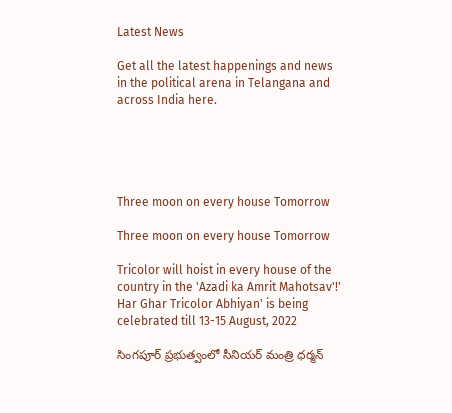Latest News

Get all the latest happenings and news in the political arena in Telangana and across India here.





Three moon on every house Tomorrow

Three moon on every house Tomorrow

Tricolor will hoist in every house of the country in the 'Azadi ka Amrit Mahotsav'!' Har Ghar Tricolor Abhiyan' is being celebrated till 13-15 August, 2022

సింగపూర్ ప్రభుత్వంలో సీనియర్ మంత్రి ధర్మన్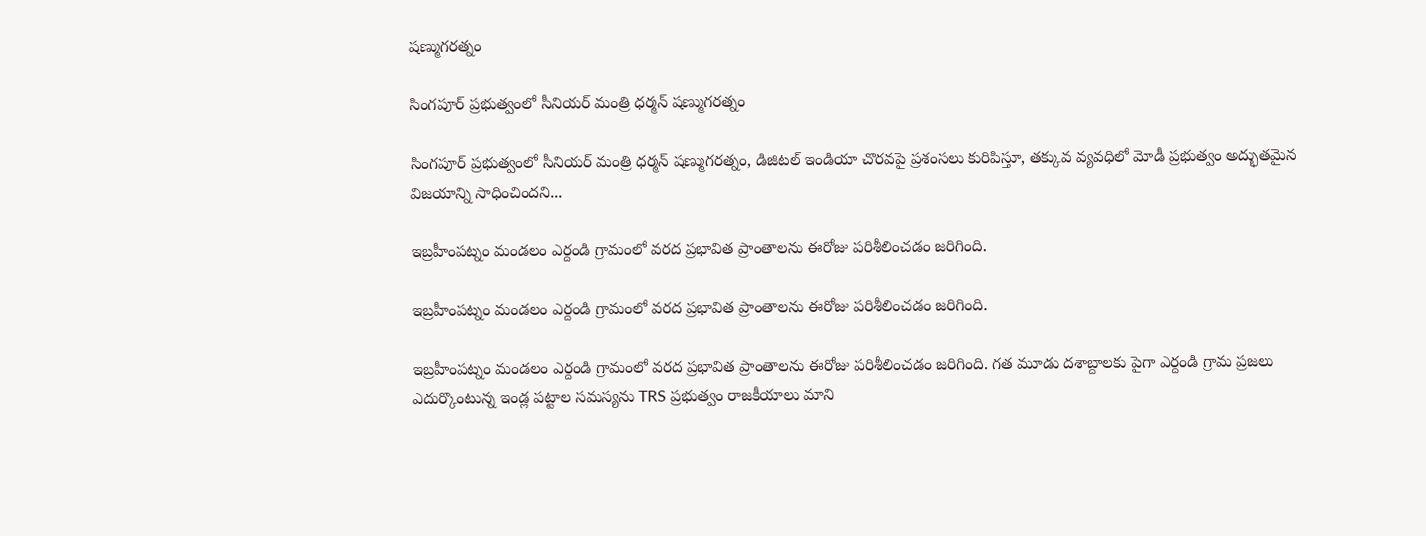షణ్ముగరత్నం

సింగపూర్ ప్రభుత్వంలో సీనియర్ మంత్రి ధర్మన్ షణ్ముగరత్నం

సింగపూర్ ప్రభుత్వంలో సీనియర్ మంత్రి ధర్మన్ షణ్ముగరత్నం, డిజిటల్ ఇండియా చొరవపై ప్రశంసలు కురిపిస్తూ, తక్కువ వ్యవధిలో మోడీ ప్రభుత్వం అద్భుతమైన విజయాన్ని సాధించిందని...

ఇబ్రహీంపట్నం మండలం ఎర్దండి గ్రామంలో వరద ప్రభావిత ప్రాంతాలను ఈరోజు పరిశీలించడం జరిగింది.

ఇబ్రహీంపట్నం మండలం ఎర్దండి గ్రామంలో వరద ప్రభావిత ప్రాంతాలను ఈరోజు పరిశీలించడం జరిగింది.

ఇబ్రహీంపట్నం మండలం ఎర్దండి గ్రామంలో వరద ప్రభావిత ప్రాంతాలను ఈరోజు పరిశీలించడం జరిగింది. గత మూడు దశాబ్దాలకు పైగా ఎర్దండి గ్రామ ప్రజలు ఎదుర్కొంటున్న ఇండ్ల పట్టాల సమస్యను TRS ప్రభుత్వం రాజకీయాలు మాని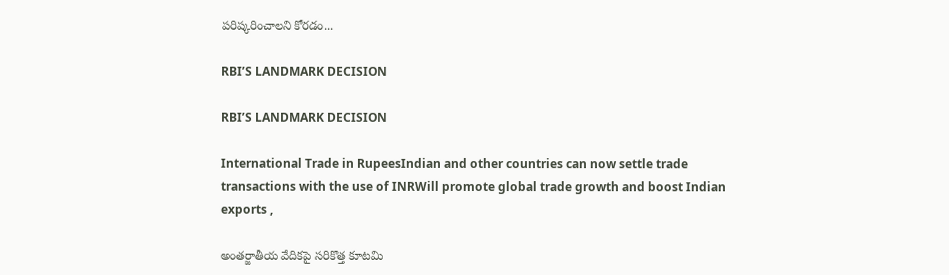పరిష్కరించాలని కోరడం...

RBI’S LANDMARK DECISION

RBI’S LANDMARK DECISION

International Trade in RupeesIndian and other countries can now settle trade transactions with the use of INRWill promote global trade growth and boost Indian exports ,

అంతర్జాతీయ వేదికపై సరికొత్త కూటమి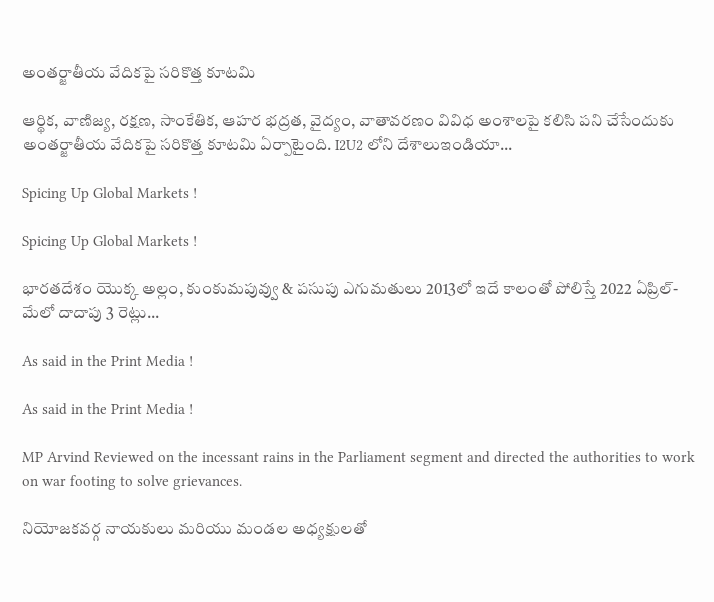అంతర్జాతీయ వేదికపై సరికొత్త కూటమి

ఆర్థిక, వాణిజ్య, రక్షణ, సాంకేతిక, ఆహర భద్రత, వైద్యం, వాతావరణం వివిధ అంశాలపై కలిసి పని చేసేందుకు అంతర్జాతీయ వేదికపై సరికొత్త కూటమి ఏర్పాటైంది. I2U2 లోని దేశాలుఇండియా...

Spicing Up Global Markets !

Spicing Up Global Markets !

భారతదేశం యొక్క అల్లం, కుంకుమపువ్వు & పసుపు ఎగుమతులు 2013లో ఇదే కాలంతో పోలిస్తే 2022 ఏప్రిల్-మేలో దాదాపు 3 రెట్లు...

As said in the Print Media !

As said in the Print Media !

MP Arvind Reviewed on the incessant rains in the Parliament segment and directed the authorities to work on war footing to solve grievances.

నియోజకవర్గ నాయకులు మరియు మండల అధ్యక్షులతో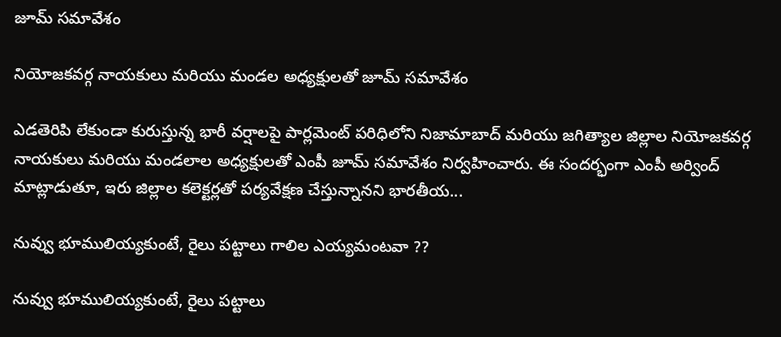జూమ్ సమావేశం

నియోజకవర్గ నాయకులు మరియు మండల అధ్యక్షులతో జూమ్ సమావేశం

ఎడతెరిపి లేకుండా కురుస్తున్న భారీ వర్షాలపై పార్లమెంట్ పరిధిలోని నిజామాబాద్ మరియు జగిత్యాల జిల్లాల నియోజకవర్గ నాయకులు మరియు మండలాల అధ్యక్షులతో ఎంపీ జూమ్ సమావేశం నిర్వహించారు. ఈ సందర్భంగా ఎంపీ అర్వింద్ మాట్లాడుతూ, ఇరు జిల్లాల కలెక్టర్లతో పర్యవేక్షణ చేస్తున్నానని భారతీయ...

నువ్వు భూములియ్యకుంటే, రైలు పట్టాలు గాలిల ఎయ్యమంటవా ??

నువ్వు భూములియ్యకుంటే, రైలు పట్టాలు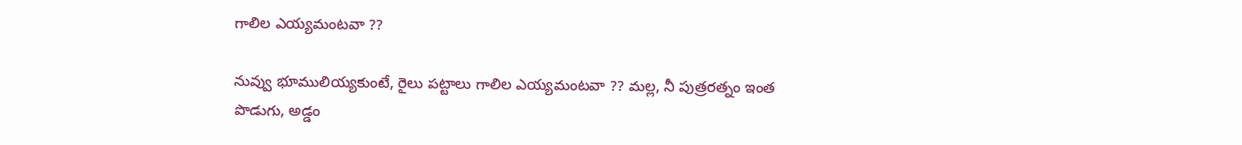గాలిల ఎయ్యమంటవా ??

నువ్వు భూములియ్యకుంటే, రైలు పట్టాలు గాలిల ఎయ్యమంటవా ?? మల్ల, నీ పుత్రరత్నం ఇంత పొడుగు, అడ్డం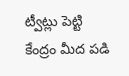ట్వీట్లు పెట్టి కేంద్రం మీద పడి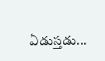ఏడుస్తడు...